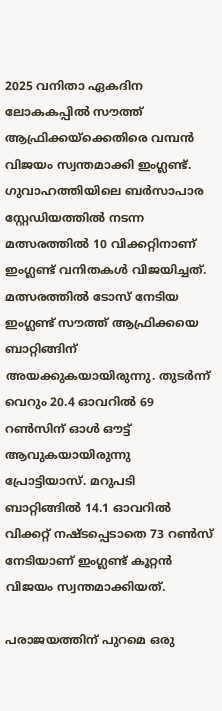2025 വനിതാ ഏകദിന ലോകകപ്പില്‍ സൗത്ത് ആഫ്രിക്കയ്‌ക്കെതിരെ വമ്പന്‍ വിജയം സ്വന്തമാക്കി ഇംഗ്ലണ്ട്. ഗുവാഹത്തിയിലെ ബര്‍സാപാര സ്റ്റേഡിയത്തില്‍ നടന്ന മത്സരത്തില്‍ 10 വിക്കറ്റിനാണ് ഇംഗ്ലണ്ട് വനിതകള്‍ വിജയിച്ചത്. മത്സരത്തില്‍ ടോസ് നേടിയ ഇംഗ്ലണ്ട് സൗത്ത് ആഫ്രിക്കയെ ബാറ്റിങ്ങിന് അയക്കുകയായിരുന്നു. തുടര്‍ന്ന് വെറും 20.4 ഓവറില്‍ 69 റണ്‍സിന് ഓള്‍ ഔട്ട് ആവുകയായിരുന്നു പ്രോട്ടിയാസ്. മറുപടി ബാറ്റിങ്ങില്‍ 14.1 ഓവറില്‍ വിക്കറ്റ് നഷ്ടപ്പെടാതെ 73 റണ്‍സ് നേടിയാണ് ഇംഗ്ലണ്ട് കൂറ്റന്‍ വിജയം സ്വന്തമാക്കിയത്.

പരാജയത്തിന് പുറമെ ഒരു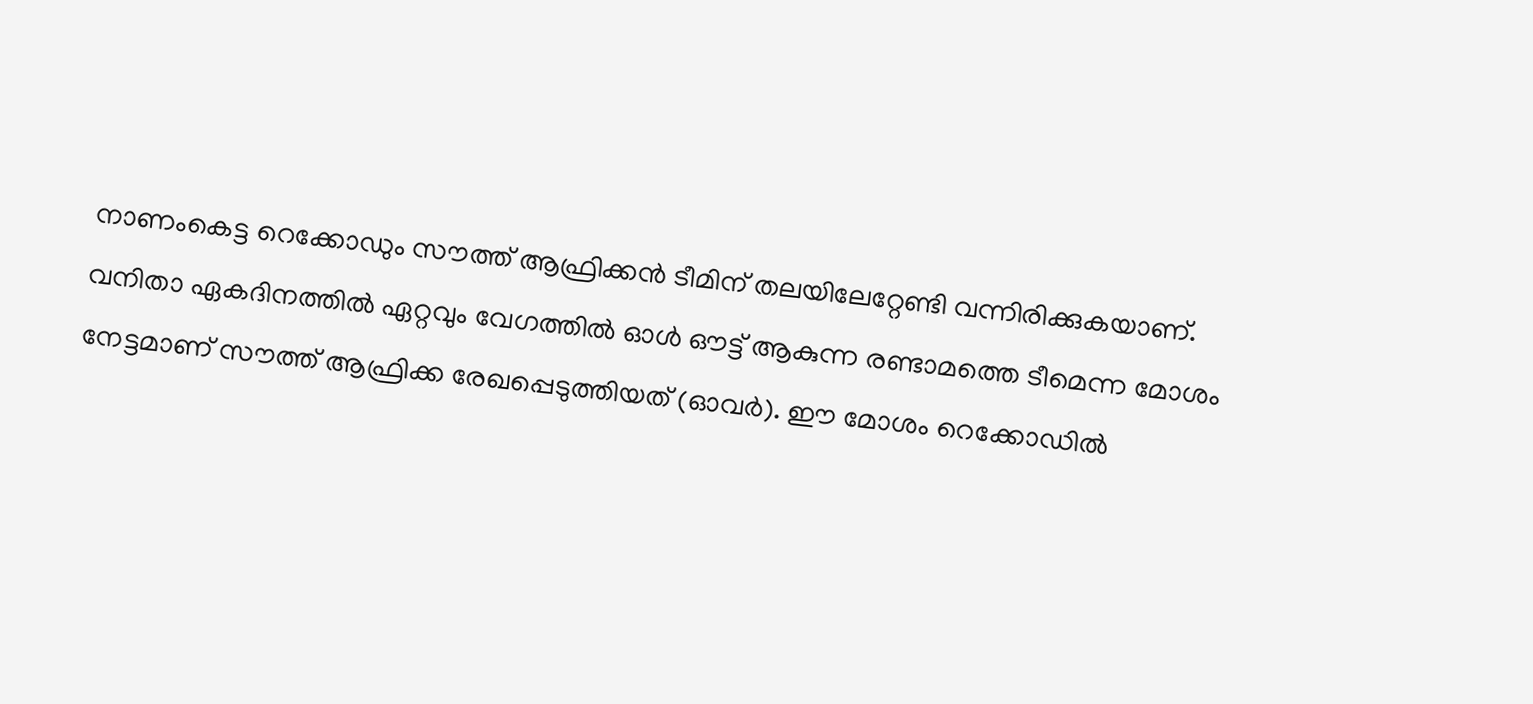നാണംകെട്ട റെക്കോഡും സൗത്ത് ആഫ്രിക്കന്‍ ടീമിന് തലയിലേറ്റേണ്ടി വന്നിരിക്കുകയാണ്. വനിതാ ഏകദിനത്തില്‍ ഏറ്റവും വേഗത്തില്‍ ഓള്‍ ഔട്ട് ആകുന്ന രണ്ടാമത്തെ ടീമെന്ന മോശം നേട്ടമാണ് സൗത്ത് ആഫ്രിക്ക രേഖപ്പെടുത്തിയത് (ഓവര്‍). ഈ മോശം റെക്കോഡില്‍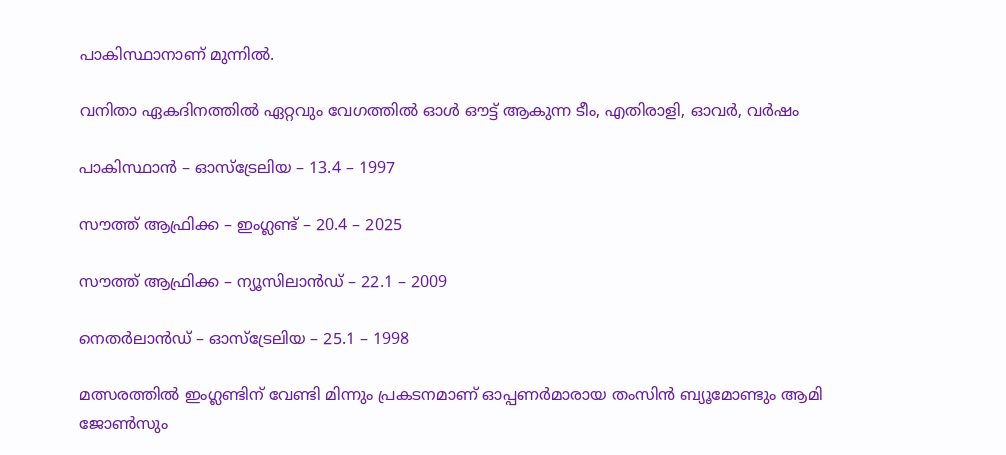പാകിസ്ഥാനാണ് മുന്നില്‍.

വനിതാ ഏകദിനത്തില്‍ ഏറ്റവും വേഗത്തില്‍ ഓള്‍ ഔട്ട് ആകുന്ന ടീം, എതിരാളി, ഓവര്‍, വര്‍ഷം

പാകിസ്ഥാന്‍ – ഓസ്‌ട്രേലിയ – 13.4 – 1997

സൗത്ത് ആഫ്രിക്ക – ഇംഗ്ലണ്ട് – 20.4 – 2025

സൗത്ത് ആഫ്രിക്ക – ന്യൂസിലാന്‍ഡ് – 22.1 – 2009

നെതര്‍ലാന്‍ഡ് – ഓസ്‌ട്രേലിയ – 25.1 – 1998

മത്സരത്തില്‍ ഇംഗ്ലണ്ടിന് വേണ്ടി മിന്നും പ്രകടനമാണ് ഓപ്പണര്‍മാരായ തംസിന്‍ ബ്യൂമോണ്ടും ആമി ജോണ്‍സും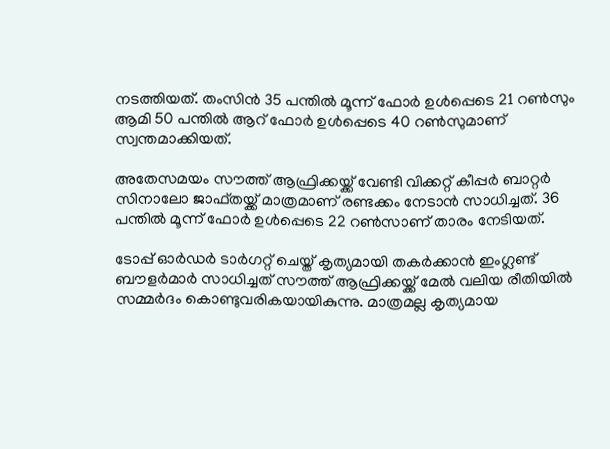നടത്തിയത്. തംസിന്‍ 35 പന്തില്‍ മൂന്ന് ഫോര്‍ ഉള്‍പ്പെടെ 21 റണ്‍സും ആമി 50 പന്തില്‍ ആറ് ഫോര്‍ ഉള്‍പ്പെടെ 40 റണ്‍സുമാണ് സ്വന്തമാക്കിയത്.

അതേസമയം സൗത്ത് ആഫ്രിക്കയ്ക്ക് വേണ്ടി വിക്കറ്റ് കീപ്പര്‍ ബാറ്റര്‍ സിനാലോ ജാഫ്തയ്ക്ക് മാത്രമാണ് രണ്ടക്കം നേടാന്‍ സാധിച്ചത്. 36 പന്തില്‍ മൂന്ന് ഫോര്‍ ഉള്‍പ്പെടെ 22 റണ്‍സാണ് താരം നേടിയത്.

ടോപ്പ് ഓര്‍ഡര്‍ ടാര്‍ഗറ്റ് ചെയ്ത് കൃത്യമായി തകര്‍ക്കാന്‍ ഇംഗ്ലണ്ട് ബൗളര്‍മാര്‍ സാധിച്ചത് സൗത്ത് ആഫ്രിക്കയ്ക്ക് മേല്‍ വലിയ രീതിയില്‍ സമ്മര്‍ദം കൊണ്ടുവരികയായികുന്നു. മാത്രമല്ല കൃത്യമായ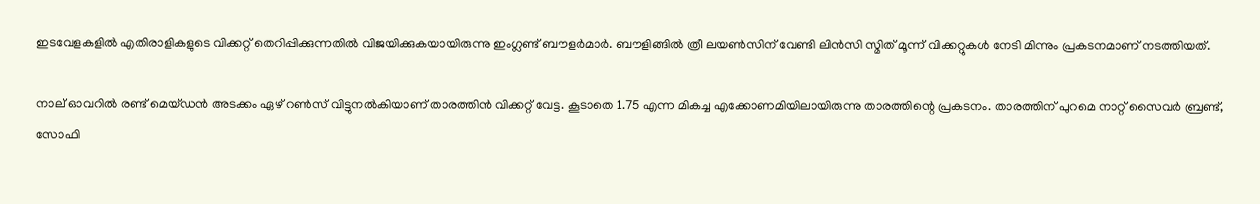ഇടവേളകളില്‍ എതിരാളികളുടെ വിക്കറ്റ് തെറിപ്പിക്കുന്നതില്‍ വിജയിക്കുകയായിരുന്നു ഇംഗ്ലണ്ട് ബൗളര്‍മാര്‍. ബൗളിങ്ങില്‍ ത്രീ ലയണ്‍സിന് വേണ്ടി ലിന്‍സി സ്മിത് മൂന്ന് വിക്കറ്റുകള്‍ നേടി മിന്നും പ്രകടനമാണ് നടത്തിയത്.

നാല് ഓവറില്‍ രണ്ട് മെയ്ഡന്‍ അടക്കം ഏഴ് റണ്‍സ് വിട്ടുനല്‍കിയാണ് താരത്തിന്‍ വിക്കറ്റ് വേട്ട. കൂടാതെ 1.75 എന്ന മികച്ച എക്കോണമിയിലായിരുന്നു താരത്തിന്റെ പ്രകടനം. താരത്തിന് പുറമെ നാറ്റ് സൈവര്‍ ബ്രണ്ട്, സോഫി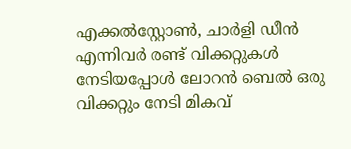എക്കല്‍സ്റ്റോണ്‍, ചാര്‍ളി ഡീന്‍ എന്നിവര്‍ രണ്ട് വിക്കറ്റുകള്‍ നേടിയപ്പോള്‍ ലോറന്‍ ബെല്‍ ഒരു വിക്കറ്റും നേടി മികവ്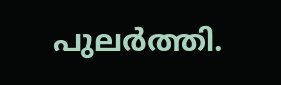പുലര്‍ത്തി.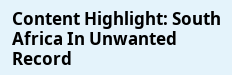Content Highlight: South Africa In Unwanted Record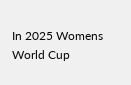In 2025 Womens World Cup